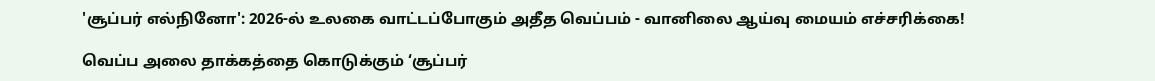'சூப்பர் எல்நினோ': 2026-ல் உலகை வாட்டப்போகும் அதீத வெப்பம் - வானிலை ஆய்வு மையம் எச்சரிக்கை!

வெப்ப அலை தாக்கத்தை கொடுக்கும் ‘சூப்பர்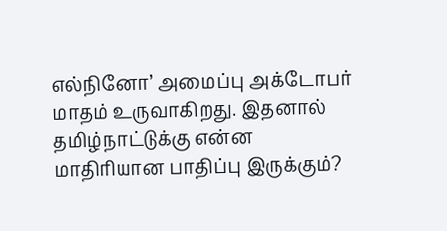எல்நினோ’ அமைப்பு அக்டோபர் மாதம் உருவாகிறது. இதனால் தமிழ்நாட்டுக்கு என்ன மாதிரியான பாதிப்பு இருக்கும்?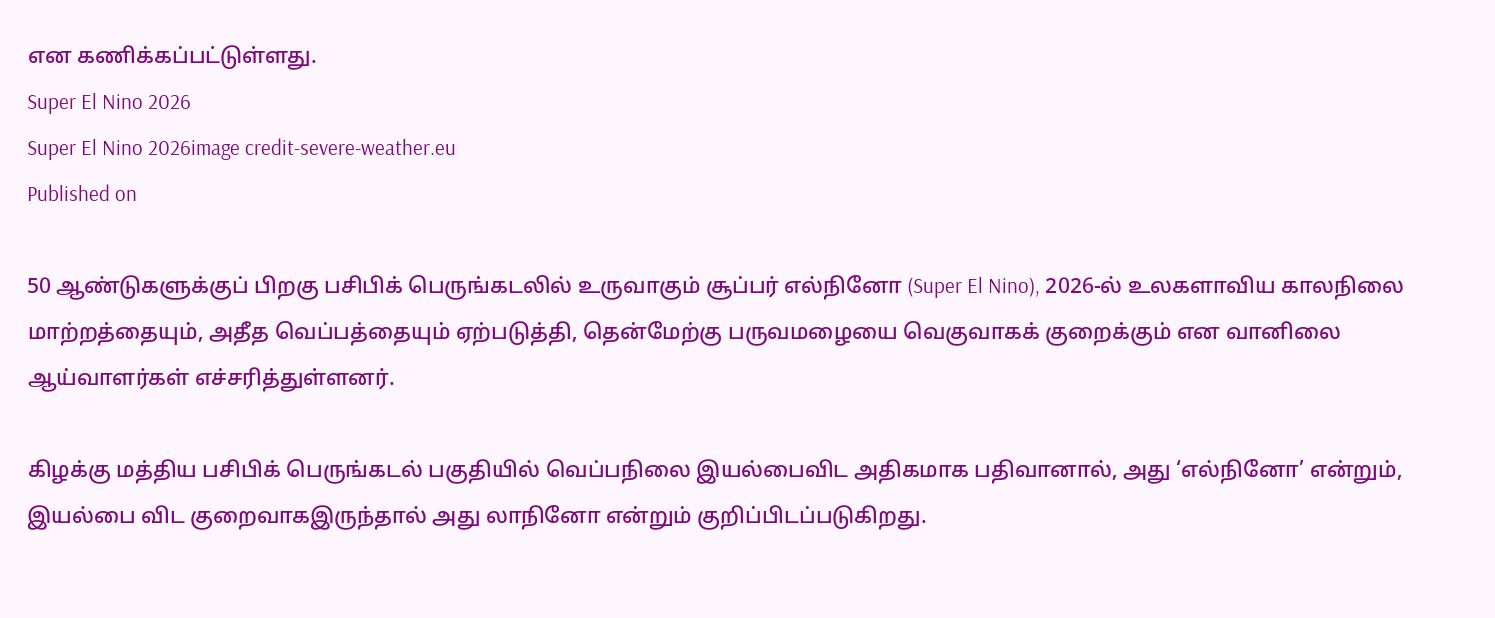என கணிக்கப்பட்டுள்ளது.
Super El Nino 2026
Super El Nino 2026image credit-severe-weather.eu
Published on

50 ஆண்டுகளுக்குப் பிறகு பசிபிக் பெருங்கடலில் உருவாகும் சூப்பர் எல்நினோ (Super El Nino), 2026-ல் உலகளாவிய காலநிலை மாற்றத்தையும், அதீத வெப்பத்தையும் ஏற்படுத்தி, தென்மேற்கு பருவமழையை வெகுவாகக் குறைக்கும் என வானிலை ஆய்வாளர்கள் எச்சரித்துள்ளனர்.

கிழக்கு மத்திய பசிபிக் பெருங்கடல் பகுதியில் வெப்பநிலை இயல்பைவிட அதிகமாக பதிவானால், அது ‘எல்நினோ’ என்றும், இயல்பை விட குறைவாகஇருந்தால் அது லாநினோ என்றும் குறிப்பிடப்படுகிறது.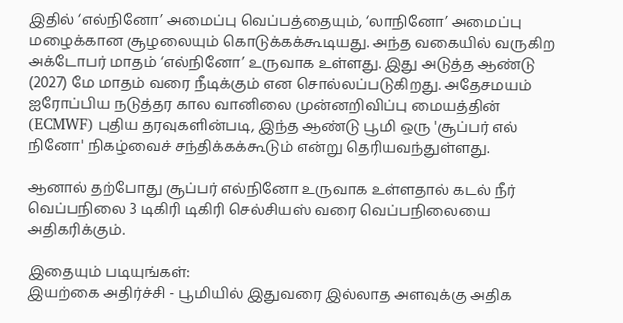இதில் ‘எல்நினோ’ அமைப்பு வெப்பத்தையும், ‘லாநினோ’ அமைப்பு மழைக்கான சூழலையும் கொடுக்கக்கூடியது. அந்த வகையில் வருகிற அக்டோபர் மாதம் ‘எல்நினோ’ உருவாக உள்ளது. இது அடுத்த ஆண்டு (2027) மே மாதம் வரை நீடிக்கும் என சொல்லப்படுகிறது. அதேசமயம் ஐரோப்பிய நடுத்தர கால வானிலை முன்னறிவிப்பு மையத்தின் (ECMWF) புதிய தரவுகளின்படி, இந்த ஆண்டு பூமி ஒரு 'சூப்பர் எல் நினோ' நிகழ்வைச் சந்திக்கக்கூடும் என்று தெரியவந்துள்ளது.

ஆனால் தற்போது சூப்பர் எல்நினோ உருவாக உள்ளதால் கடல் நீர் வெப்பநிலை 3 டிகிரி டிகிரி செல்சியஸ் வரை வெப்பநிலையை அதிகரிக்கும்.

இதையும் படியுங்கள்:
இயற்கை அதிர்ச்சி - பூமியில் இதுவரை இல்லாத அளவுக்கு அதிக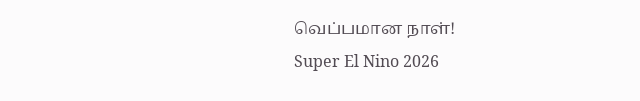வெப்பமான நாள்!
Super El Nino 2026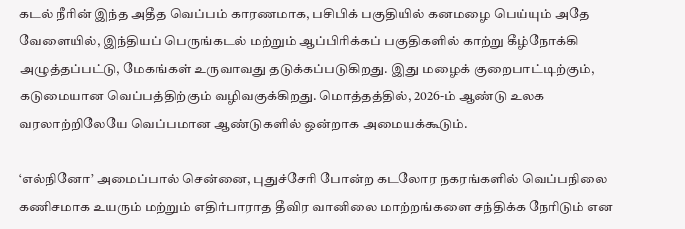கடல் நீரின் இந்த அதீத வெப்பம் காரணமாக, பசிபிக் பகுதியில் கனமழை பெய்யும் அதே வேளையில், இந்தியப் பெருங்கடல் மற்றும் ஆப்பிரிக்கப் பகுதிகளில் காற்று கீழ்நோக்கி அழுத்தப்பட்டு, மேகங்கள் உருவாவது தடுக்கப்படுகிறது. இது மழைக் குறைபாட்டிற்கும், கடுமையான வெப்பத்திற்கும் வழிவகுக்கிறது. மொத்தத்தில், 2026-ம் ஆண்டு உலக வரலாற்றிலேயே வெப்பமான ஆண்டுகளில் ஒன்றாக அமையக்கூடும்.

‘எல்நினோ’ அமைப்பால் சென்னை, புதுச்சேரி போன்ற கடலோர நகரங்களில் வெப்பநிலை கணிசமாக உயரும் மற்றும் எதிர்பாராத தீவிர வானிலை மாற்றங்களை சந்திக்க நேரிடும் என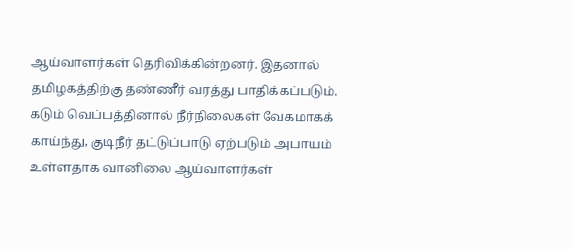ஆய்வாளர்கள் தெரிவிக்கின்றனர். இதனால் தமிழகத்திற்கு தண்ணீர் வரத்து பாதிக்கப்படும். கடும் வெப்பத்தினால் நீர்நிலைகள் வேகமாகக் காய்ந்து, குடிநீர் தட்டுப்பாடு ஏற்படும் அபாயம் உள்ளதாக வானிலை ஆய்வாளர்கள்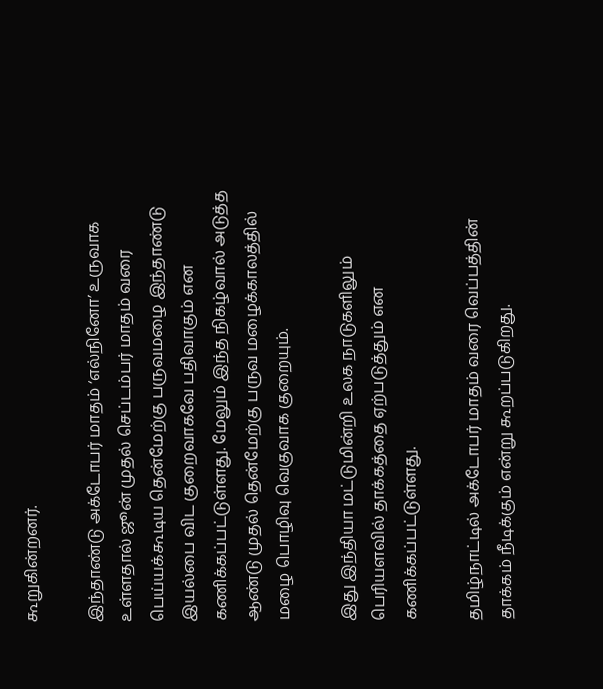கூறுகின்றனர்.

இந்தாண்டு அக்டோபர் மாதம் ‘எல்நினோ’ உருவாக உள்ளதால் ஜூன் முதல் செப்டம்பர் மாதம் வரை பெய்யக்கூடிய தென்மேற்கு பருவமழை இந்தாண்டு இயல்பை விட குறைவாகவே பதிவாகும் என கணிக்கப்பட்டுள்ளது. மேலும் இந்த நிகழ்வால் அடுத்த ஆண்டு முதல் தென்மேற்கு பருவ மழைக்காலத்தில் மழை பொழிவு வெகுவாக குறையும்.

இது இந்தியா மட்டுமின்றி உலக நாடுகளிலும் பெரியளவில் தாக்கத்தை ஏற்படுத்தும் என கணிக்கப்பட்டுள்ளது.

தமிழ்நாட்டில் அக்டோபர் மாதம் வரை வெப்பத்தின் தாக்கம் நீடிக்கும் என்று கூறப்படுகிறது.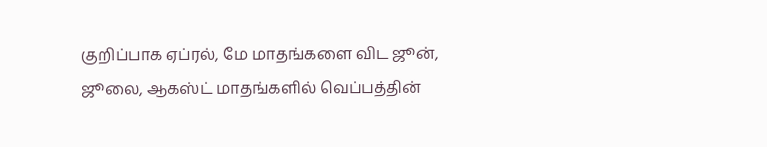குறிப்பாக ஏப்ரல், மே மாதங்களை விட ஜூன், ஜூலை, ஆகஸ்ட் மாதங்களில் வெப்பத்தின்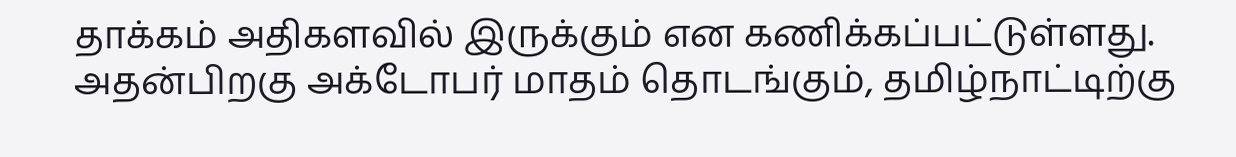தாக்கம் அதிகளவில் இருக்கும் என கணிக்கப்பட்டுள்ளது. அதன்பிறகு அக்டோபர் மாதம் தொடங்கும், தமிழ்நாட்டிற்கு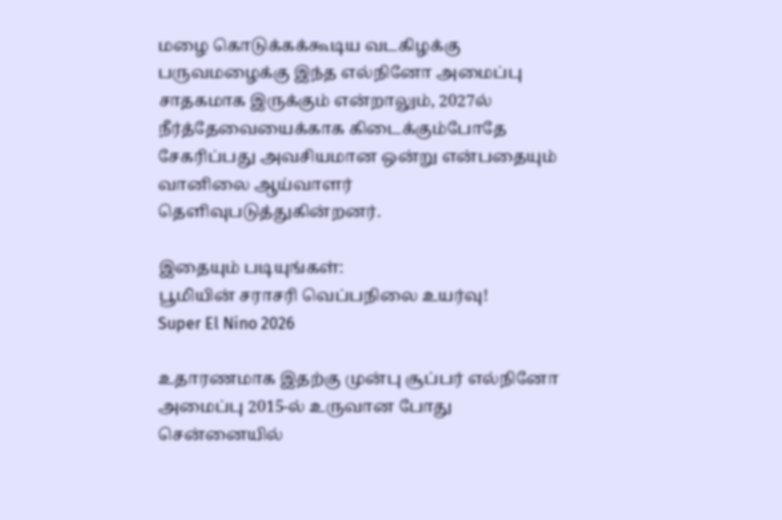மழை கொடுக்கக்கூடிய வடகிழக்கு பருவமழைக்கு இந்த எல்நினோ அமைப்பு சாதகமாக இருக்கும் என்றாலும், 2027ல் நீர்த்தேவையைக்காக கிடைக்கும்போதே சேகரிப்பது அவசியமான ஒன்று என்பதையும் வானிலை ஆய்வாளர் தெளிவுபடுத்துகின்றனர்.

இதையும் படியுங்கள்:
பூமியின் சராசரி வெப்பநிலை உயர்வு!
Super El Nino 2026

உதாரணமாக இதற்கு முன்பு சூப்பர் எல்நினோ அமைப்பு 2015-ல் உருவான போது சென்னையில்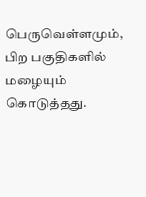பெருவெள்ளமும், பிற பகுதிகளில் மழையும் கொடுத்தது.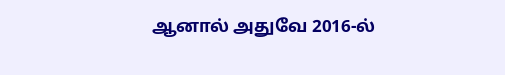ஆனால் அதுவே 2016-ல்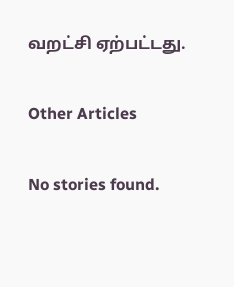வறட்சி ஏற்பட்டது.

Other Articles

No stories found.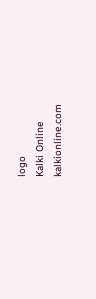logo
Kalki Online
kalkionline.com